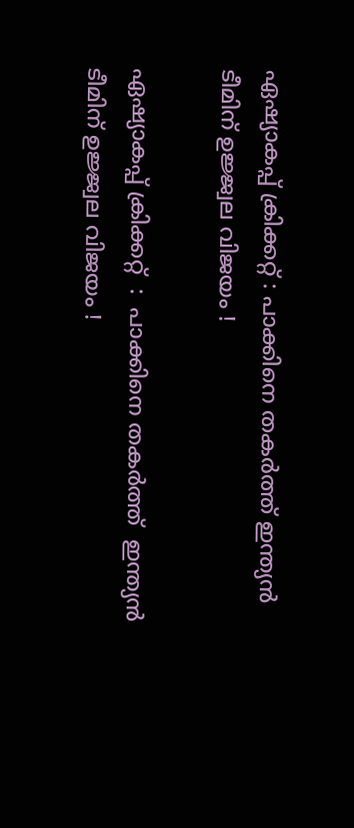ഏഷ്യാകപ്പ് ക്രിക്കറ്റ് : പാക്കിനെ തകർത്ത് ഇന്ത്യൻ ടീമിന് ഉജ്ജ്വല വിജയം !

ഏഷ്യാകപ്പ് ക്രിക്കറ്റ്  :  പാക്കിനെ തകർത്ത്  ഇന്ത്യൻ ടീമിന് ഉജ്ജ്വല വിജയം !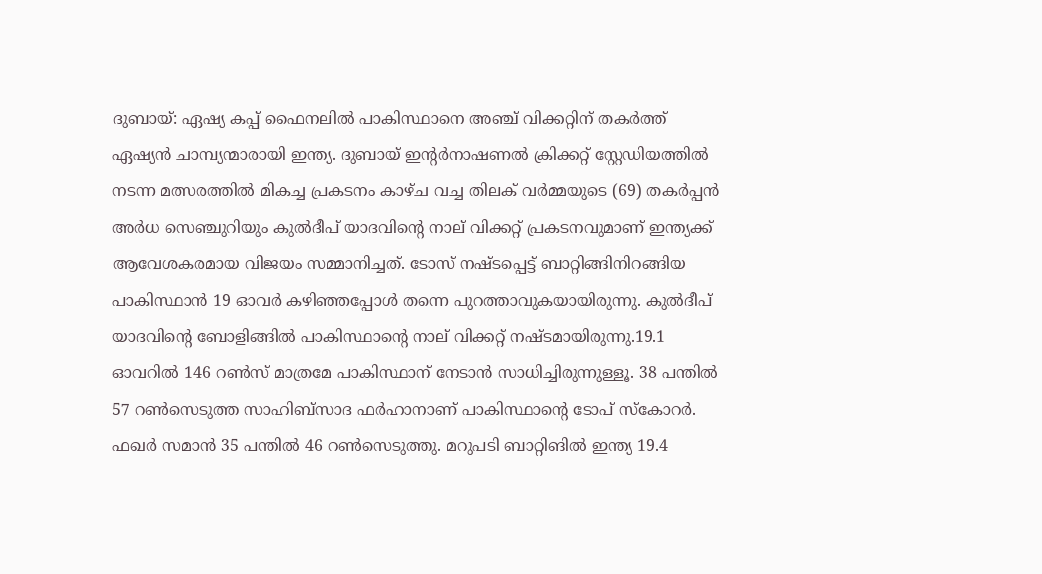ദുബായ്‌: ഏഷ്യ കപ്പ് ഫൈനലിൽ പാകിസ്ഥാനെ അഞ്ച് വിക്കറ്റിന് തകർത്ത് ഏഷ്യൻ ചാമ്പ്യന്മാരായി ഇന്ത്യ. ദുബായ് ഇൻ്റര്‍നാഷണല്‍ ക്രിക്കറ്റ് സ്റ്റേഡിയത്തില്‍ നടന്ന മത്സരത്തിൽ മികച്ച പ്രകടനം കാഴ്‌ച വച്ച തിലക് വർമ്മയുടെ (69) തകർപ്പൻ അർധ സെഞ്ചുറിയും കുൽദീപ് യാദവിൻ്റെ നാല് വിക്കറ്റ് പ്രകടനവുമാണ് ഇന്ത്യക്ക് ആവേശകരമായ വിജയം സമ്മാനിച്ചത്. ടോസ് നഷ്‌ടപ്പെട്ട് ബാറ്റിങ്ങിനിറങ്ങിയ പാകിസ്ഥാന്‍ 19 ഓവർ കഴിഞ്ഞപ്പോള്‍ തന്നെ പുറത്താവുകയായിരുന്നു. കുല്‍ദീപ് യാദവിൻ്റെ ബോളിങ്ങിൽ പാകിസ്ഥാൻ്റെ നാല് വിക്കറ്റ് നഷ്‌ടമായിരുന്നു.19.1 ഓവറില്‍ 146 റണ്‍സ് മാത്രമേ പാകിസ്ഥാന് നേടാൻ സാധിച്ചിരുന്നുള്ളൂ. 38 പന്തില്‍ 57 റണ്‍സെടുത്ത സാഹിബ്‌സാദ ഫര്‍ഹാനാണ് പാകിസ്ഥാൻ്റെ ടോപ്‌ സ്‌കോറര്‍. ഫഖര്‍ സമാന്‍ 35 പന്തില്‍ 46 റണ്‍സെടുത്തു. മറുപടി ബാറ്റിങില്‍ ഇന്ത്യ 19.4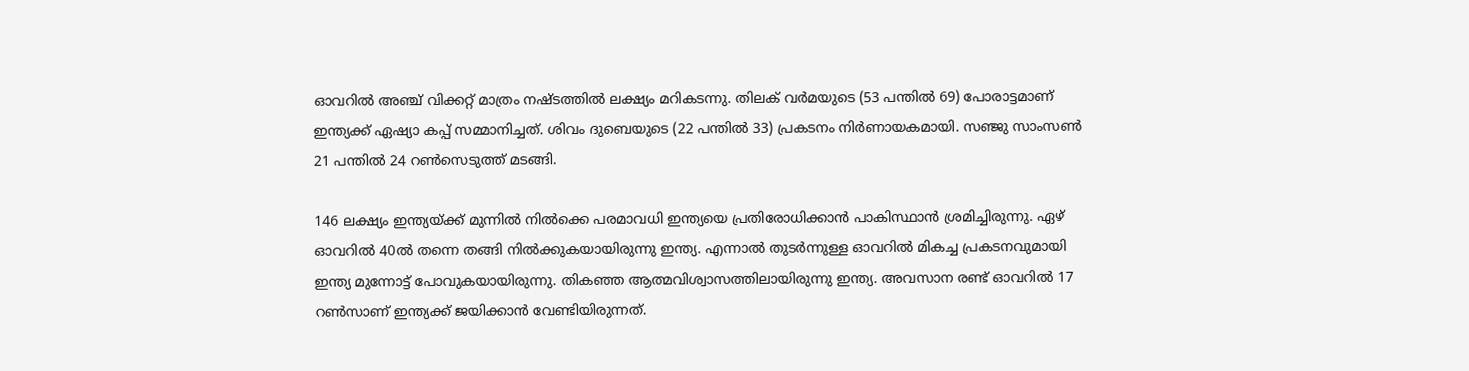ഓവറില്‍ അഞ്ച് വിക്കറ്റ് മാത്രം നഷ്‌ടത്തില്‍ ലക്ഷ്യം മറികടന്നു. തിലക് വര്‍മയുടെ (53 പന്തില്‍ 69) പോരാട്ടമാണ് ഇന്ത്യക്ക് ഏഷ്യാ കപ്പ് സമ്മാനിച്ചത്. ശിവം ദുബെയുടെ (22 പന്തില്‍ 33) പ്രകടനം നിര്‍ണായകമായി. സഞ്ജു സാംസണ്‍ 21 പന്തില്‍ 24 റണ്‍സെടുത്ത് മടങ്ങി.

146 ലക്ഷ്യം ഇന്ത്യയ്‌ക്ക് മുന്നിൽ നിൽക്കെ പരമാവധി ഇന്ത്യയെ പ്രതിരോധിക്കാൻ പാകിസ്ഥാൻ ശ്രമിച്ചിരുന്നു. ഏഴ്‌ ഓവറിൽ 40ൽ തന്നെ തങ്ങി നിൽക്കുകയായിരുന്നു ഇന്ത്യ. എന്നാൽ തുടർന്നുള്ള ഓവറിൽ മികച്ച പ്രകടനവുമായി ഇന്ത്യ മുന്നോട്ട് പോവുകയായിരുന്നു. തികഞ്ഞ ആത്മവിശ്വാസത്തിലായിരുന്നു ഇന്ത്യ. അവസാന രണ്ട് ഓവറില്‍ 17 റണ്‍സാണ് ഇന്ത്യക്ക് ജയിക്കാന്‍ വേണ്ടിയിരുന്നത്.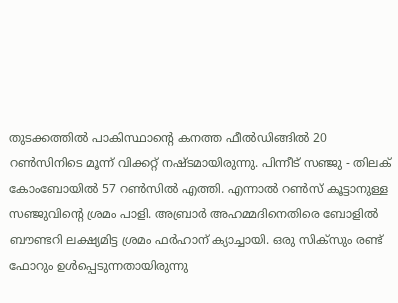തുടക്കത്തിൽ പാകിസ്ഥാൻ്റെ കനത്ത ഫീൽഡിങ്ങിൽ 20 റണ്‍സിനിടെ മൂന്ന് വിക്കറ്റ് നഷ്‌ടമായിരുന്നു. പിന്നീട് സഞ്ജു - തിലക് കോംബോയിൽ 57 റണ്‍സിൽ എത്തി. എന്നാല്‍ റണ്‍സ് കൂട്ടാനുള്ള സഞ്ജുവിൻ്റെ ശ്രമം പാളി. അബ്രാര്‍ അഹമ്മദിനെതിരെ ബോളിൽ ബൗണ്ടറി ലക്ഷ്യമിട്ട ശ്രമം ഫര്‍ഹാന് ക്യാച്ചായി. ഒരു സിക്‌സും രണ്ട് ഫോറും ഉള്‍പ്പെടുന്നതായിരുന്നു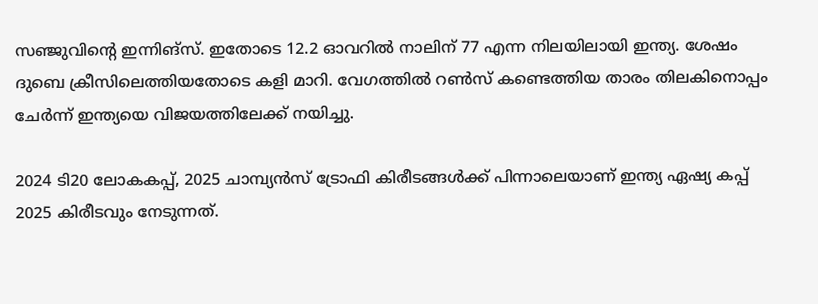സഞ്ജുവിൻ്റെ ഇന്നിങ്സ്. ഇതോടെ 12.2 ഓവറില്‍ നാലിന് 77 എന്ന നിലയിലായി ഇന്ത്യ. ശേഷം ദുബെ ക്രീസിലെത്തിയതോടെ കളി മാറി. വേഗത്തില്‍ റണ്‍സ് കണ്ടെത്തിയ താരം തിലകിനൊപ്പം ചേര്‍ന്ന് ഇന്ത്യയെ വിജയത്തിലേക്ക് നയിച്ചു.

2024 ടി20 ലോകകപ്പ്, 2025 ചാമ്പ്യന്‍സ് ട്രോഫി കിരീടങ്ങള്‍ക്ക് പിന്നാലെയാണ് ഇന്ത്യ ഏഷ്യ കപ്പ് 2025 കിരീടവും നേടുന്നത്.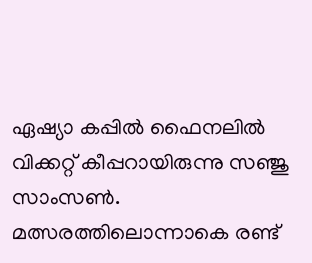ഏഷ്യാ കപ്പില്‍ ഫൈനലില്‍ വിക്കറ്റ് കീപ്പറായിരുന്നു സഞ്ജു സാംസണ്‍. മത്സരത്തിലൊന്നാകെ രണ്ട്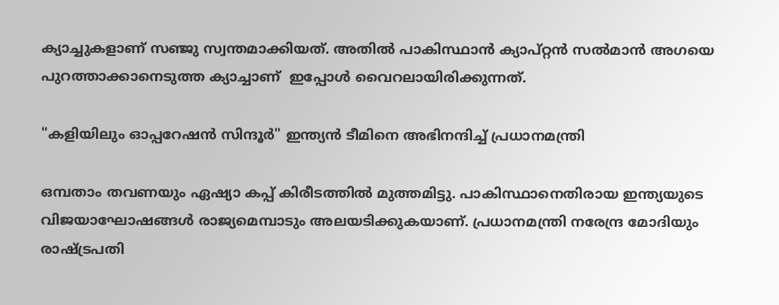ക്യാച്ചുകളാണ് സഞ്ജു സ്വന്തമാക്കിയത്. അതില്‍ പാകിസ്ഥാന്‍ ക്യാപ്റ്റന്‍ സല്‍മാന്‍ അഗയെ പുറത്താക്കാനെടുത്ത ക്യാച്ചാണ്  ഇപ്പോൾ വൈറലായിരിക്കുന്നത്.

"കളിയിലും ഓപ്പറേഷൻ സിന്ദൂർ" ഇന്ത്യൻ ടീമിനെ അഭിനന്ദിച്ച് പ്രധാനമന്ത്രി

ഒമ്പതാം തവണയും ഏഷ്യാ കപ്പ് കിരീടത്തില്‍ മുത്തമിട്ടു. പാകിസ്ഥാനെതിരായ ഇന്ത്യയുടെ വിജയാഘോഷങ്ങൾ രാജ്യമെമ്പാടും അലയടിക്കുകയാണ്. പ്രധാനമന്ത്രി നരേന്ദ്ര മോദിയും രാഷ്ട്രപതി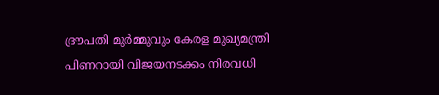ദ്രൗപതി മുർമ്മുവും കേരള മുഖ്യമന്ത്രി പിണറായി വിജയനടക്കം നിരവധി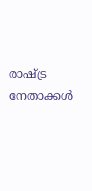രാഷ്ട്ര നേതാക്കൾ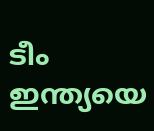ടീം ഇന്ത്യയെ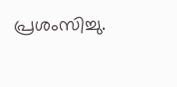പ്രശംസിച്ചു.